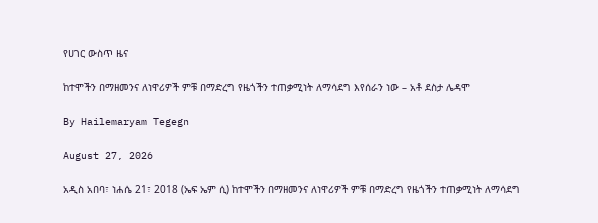የሀገር ውስጥ ዜና

ከተሞችን በማዘመንና ለነዋሪዎች ምቹ በማድረግ የዜጎችን ተጠቃሚነት ለማሳደግ እየሰራን ነው – አቶ ደስታ ሌዳሞ

By Hailemaryam Tegegn

August 27, 2026

አዲስ አበባ፣ ነሐሴ 21፣ 2018 (ኤፍ ኤም ሲ) ከተሞችን በማዘመንና ለነዋሪዎች ምቹ በማድረግ የዜጎችን ተጠቃሚነት ለማሳደግ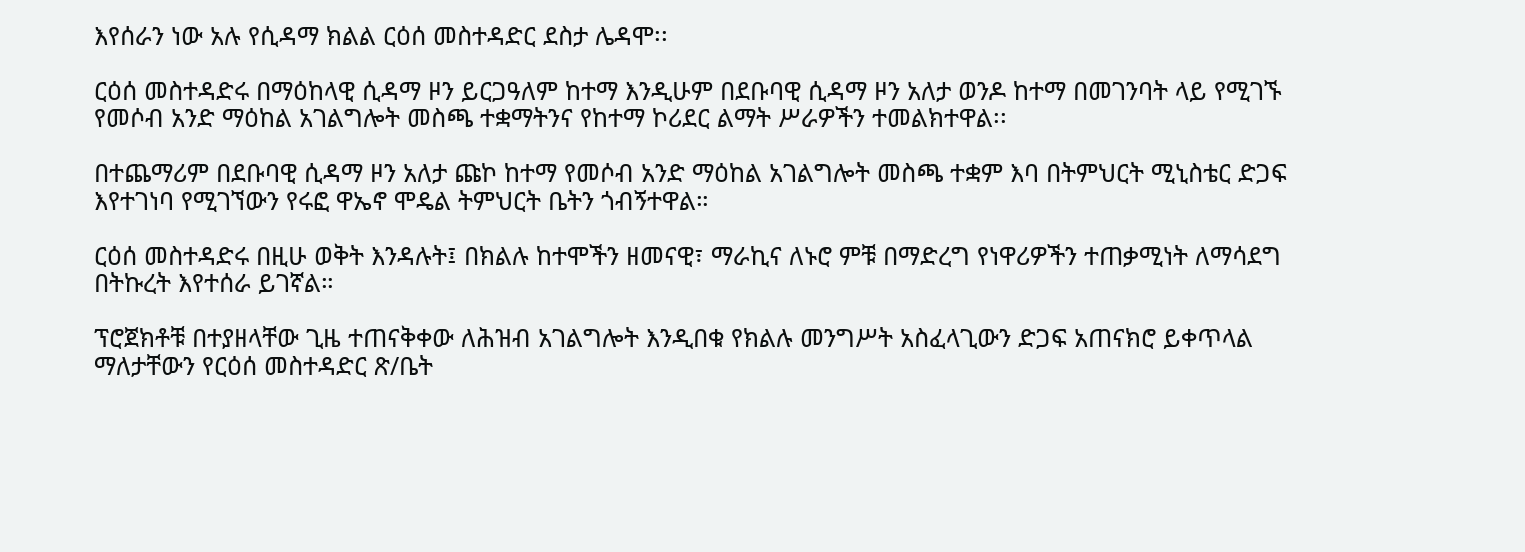እየሰራን ነው አሉ የሲዳማ ክልል ርዕሰ መስተዳድር ደስታ ሌዳሞ፡፡

ርዕሰ መስተዳድሩ በማዕከላዊ ሲዳማ ዞን ይርጋዓለም ከተማ እንዲሁም በደቡባዊ ሲዳማ ዞን አለታ ወንዶ ከተማ በመገንባት ላይ የሚገኙ የመሶብ አንድ ማዕከል አገልግሎት መስጫ ተቋማትንና የከተማ ኮሪደር ልማት ሥራዎችን ተመልክተዋል፡፡

በተጨማሪም በደቡባዊ ሲዳማ ዞን አለታ ጩኮ ከተማ የመሶብ አንድ ማዕከል አገልግሎት መስጫ ተቋም እባ በትምህርት ሚኒስቴር ድጋፍ እየተገነባ የሚገኘውን የሩፎ ዋኤኖ ሞዴል ትምህርት ቤትን ጎብኝተዋል።

ርዕሰ መስተዳድሩ በዚሁ ወቅት እንዳሉት፤ በክልሉ ከተሞችን ዘመናዊ፣ ማራኪና ለኑሮ ምቹ በማድረግ የነዋሪዎችን ተጠቃሚነት ለማሳደግ በትኩረት እየተሰራ ይገኛል።

ፕሮጀክቶቹ በተያዘላቸው ጊዜ ተጠናቅቀው ለሕዝብ አገልግሎት እንዲበቁ የክልሉ መንግሥት አስፈላጊውን ድጋፍ አጠናክሮ ይቀጥላል ማለታቸውን የርዕሰ መስተዳድር ጽ/ቤት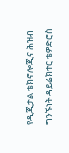የዲጂታል ቴክኖሎጂና ሕዝብ ግንኙነት ዳይሬክተር ቴዎድሮስ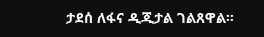ታደሰ ለፋና ዲጂታል ገልጸዋል፡፡